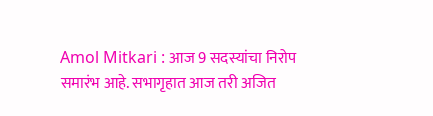Amol Mitkari : आज 9 सदस्यांचा निरोप समारंभ आहे. सभागृहात आज तरी अजित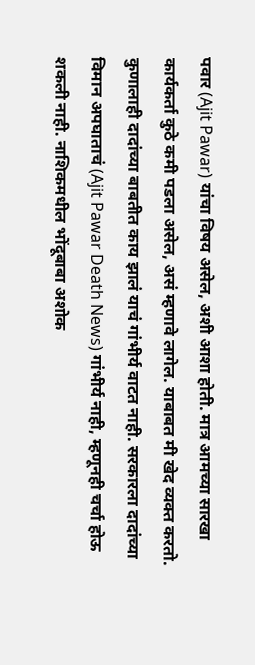पवार (Ajit Pawar) यांचा विषय असेल, अशी आशा होती. मात्र आमच्या सारखा कार्यकर्ता कुठे कमी पडला असेल, असं म्हणावे लागेल. याबाबत मी खेद व्यक्त करतो. कुणालाही दादांच्या बाबतीत काय झालं याचं गांभीर्य वाटत नाही. सरकारला दादांच्या विमान अपघाताचं (Ajit Pawar Death News) गांभीर्य नाही, म्हणूनही चर्चा होऊ शकली नाही. नाशिकमधील भोंदूबाबा अशोक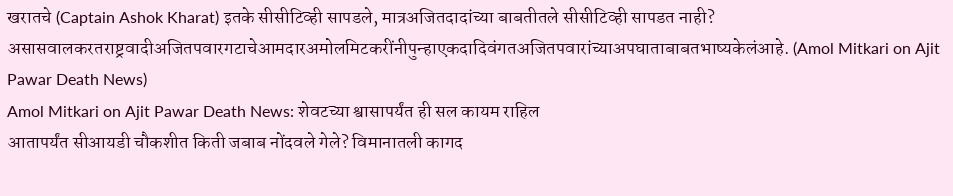खरातचे (Captain Ashok Kharat) इतके सीसीटिव्ही सापडले, मात्रअजितदादांच्या बाबतीतले सीसीटिव्ही सापडत नाही? असासवालकरतराष्ट्रवादीअजितपवारगटाचेआमदारअमोलमिटकरींनीपुन्हाएकदादिवंगतअजितपवारांच्याअपघाताबाबतभाष्यकेलंआहे. (Amol Mitkari on Ajit Pawar Death News)
Amol Mitkari on Ajit Pawar Death News: शेवटच्या श्वासापर्यंत ही सल कायम राहिल
आतापर्यंत सीआयडी चौकशीत किती जबाब नोंदवले गेले? विमानातली कागद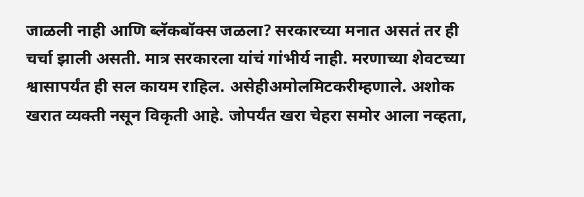जाळली नाही आणि ब्लॅकबॉक्स जळला? सरकारच्या मनात असतं तर ही चर्चा झाली असती. मात्र सरकारला यांचं गांभीर्य नाही. मरणाच्या शेवटच्या श्वासापर्यंत ही सल कायम राहिल. असेहीअमोलमिटकरीम्हणाले. अशोक खरात व्यक्ती नसून विकृती आहे. जोपर्यंत खरा चेहरा समोर आला नव्हता,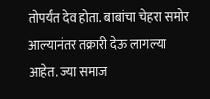तोपर्यंत देव होता. बाबांचा चेहरा समोर आल्यानंतर तक्रारी देऊ लागल्या आहेत. ज्या समाज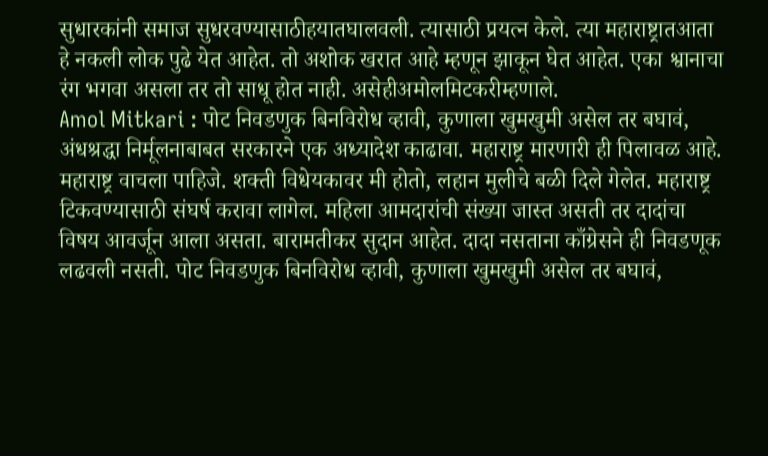सुधारकांनी समाज सुधरवण्यासाठीहयातघालवली. त्यासाठी प्रयत्न केले. त्या महाराष्ट्रातआता हे नकली लोक पुढे येत आहेत. तो अशोक खरात आहे म्हणून झाकून घेत आहेत. एका श्वानाचा रंग भगवा असला तर तो साधू होत नाही. असेहीअमोलमिटकरीम्हणाले.
Amol Mitkari : पोट निवडणुक बिनविरोध व्हावी, कुणाला खुमखुमी असेल तर बघावं,
अंधश्रद्धा निर्मूलनाबाबत सरकारने एक अध्यादेश काढावा. महाराष्ट्र मारणारी ही पिलावळ आहे. महाराष्ट्र वाचला पाहिजे. शक्ती विधेयकावर मी होतो, लहान मुलीचे बळी दिले गेलेत. महाराष्ट्र टिकवण्यासाठी संघर्ष करावा लागेल. महिला आमदारांची संख्या जास्त असती तर दादांचा विषय आवर्जून आला असता. बारामतीकर सुदान आहेत. दादा नसताना काँग्रेसने ही निवडणूक लढवली नसती. पोट निवडणुक बिनविरोध व्हावी, कुणाला खुमखुमी असेल तर बघावं,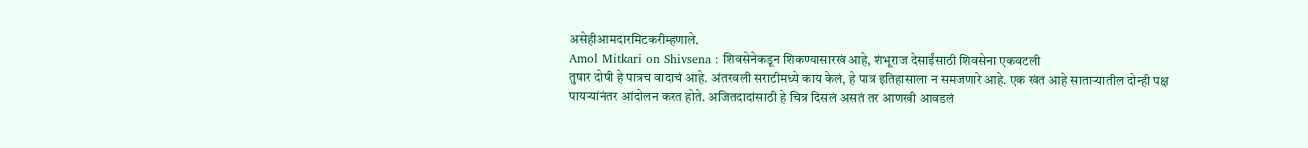असेहीआमदारमिटकरीम्हणाले.
Amol Mitkari on Shivsena : शिवसेनेकडून शिकण्यासारखं आहे, शंभूराज देसाईंसाठी शिवसेना एकवटली
तुषार दोषी हे पात्रच वादाचं आहे. अंतरवली सराटीमध्ये काय केलं, हे पात्र इतिहासाला न समजणारे आहे. एक खंत आहे साताऱ्यातील दोन्ही पक्ष पायऱ्यांनंतर आंदोलन करत होते. अजितदादांसाठी हे चित्र दिसलं असतं तर आणखी आवडलं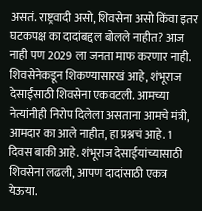असतं. राष्ट्रवादी असो, शिवसेना असो किंवा इतर घटकपक्ष का दादांबद्दल बोलले नाहीत? आज नाही पण 2029 ला जनता माफ करणार नाही. शिवसेनेकडून शिकण्यासारखं आहे, शंभूराज देसाईंसाठी शिवसेना एकवटली. आमच्या नेत्यांनीही निरोप दिलेला असताना आमचे मंत्री, आमदार का आले नाहीत, हा प्रश्नचं आहे. 1 दिवस बाकी आहे. शंभूराज देसाईयांच्यासाठी शिवसेना लढली, आपण दादांसाठी एकत्र येऊया.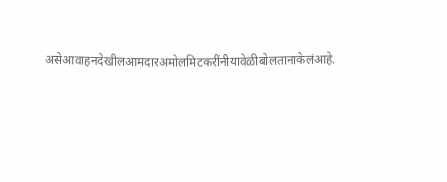असेआवाहनदेखीलआमदारअमोलमिटकरींनीयावेळीबोलतानाकेलंआहे.